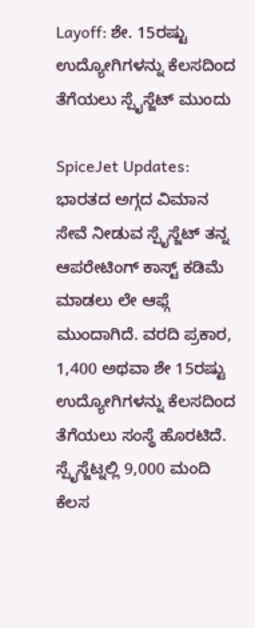Layoff: ಶೇ. 15ರಷ್ಟು ಉದ್ಯೋಗಿಗಳನ್ನು ಕೆಲಸದಿಂದ ತೆಗೆಯಲು ಸ್ಪೈಸ್ಜೆಟ್ ಮುಂದು

SpiceJet Updates: ಭಾರತದ ಅಗ್ಗದ ವಿಮಾನ ಸೇವೆ ನೀಡುವ ಸ್ಪೈಸ್ಜೆಟ್ ತನ್ನ ಆಪರೇಟಿಂಗ್ ಕಾಸ್ಟ್ ಕಡಿಮೆ ಮಾಡಲು ಲೇ ಆಫ್ಗೆ ಮುಂದಾಗಿದೆ. ವರದಿ ಪ್ರಕಾರ, 1,400 ಅಥವಾ ಶೇ 15ರಷ್ಟು ಉದ್ಯೋಗಿಗಳನ್ನು ಕೆಲಸದಿಂದ ತೆಗೆಯಲು ಸಂಸ್ಥೆ ಹೊರಟಿದೆ. ಸ್ಪೈಸ್ಜೆಟ್ನಲ್ಲಿ 9,000 ಮಂದಿ ಕೆಲಸ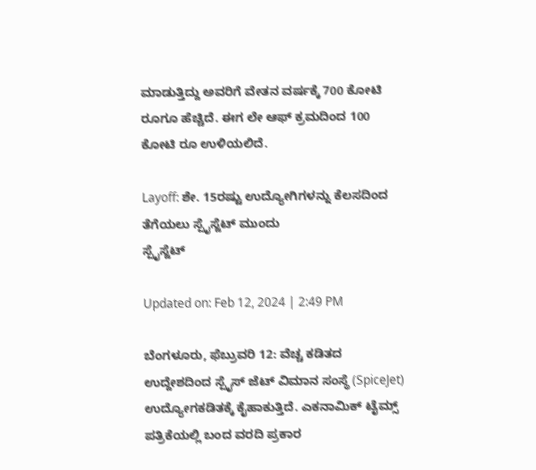ಮಾಡುತ್ತಿದ್ದು ಅವರಿಗೆ ವೇತನ ವರ್ಷಕ್ಕೆ 700 ಕೋಟಿ ರೂಗೂ ಹೆಚ್ಚಿದೆ. ಈಗ ಲೇ ಆಫ್ ಕ್ರಮದಿಂದ 100 ಕೋಟಿ ರೂ ಉಳಿಯಲಿದೆ.

Layoff: ಶೇ. 15ರಷ್ಟು ಉದ್ಯೋಗಿಗಳನ್ನು ಕೆಲಸದಿಂದ ತೆಗೆಯಲು ಸ್ಪೈಸ್ಜೆಟ್ ಮುಂದು
ಸ್ಪೈಸ್ಜೆಟ್

Updated on: Feb 12, 2024 | 2:49 PM

ಬೆಂಗಳೂರು, ಫೆಬ್ರುವರಿ 12: ವೆಚ್ಚ ಕಡಿತದ ಉದ್ದೇಶದಿಂದ ಸ್ಪೈಸ್ ಜೆಟ್ ವಿಮಾನ ಸಂಸ್ಥೆ (SpiceJet) ಉದ್ಯೋಗಕಡಿತಕ್ಕೆ ಕೈಹಾಕುತ್ತಿದೆ. ಎಕನಾಮಿಕ್ ಟೈಮ್ಸ್ ಪತ್ರಿಕೆಯಲ್ಲಿ ಬಂದ ವರದಿ ಪ್ರಕಾರ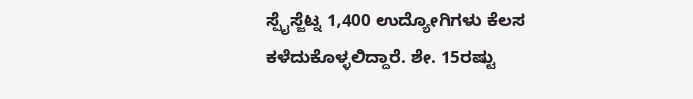ಸ್ಪೈಸ್ಜೆಟ್ನ 1,400 ಉದ್ಯೋಗಿಗಳು ಕೆಲಸ ಕಳೆದುಕೊಳ್ಳಲಿದ್ದಾರೆ. ಶೇ. 15ರಷ್ಟು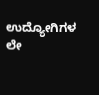ಉದ್ಯೋಗಿಗಳ ಲೇ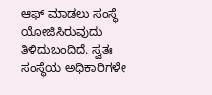ಆಫ್ ಮಾಡಲು ಸಂಸ್ಥೆ ಯೋಜಿಸಿರುವುದು ತಿಳಿದುಬಂದಿದೆ. ಸ್ವತಃ ಸಂಸ್ಥೆಯ ಅಧಿಕಾರಿಗಳೇ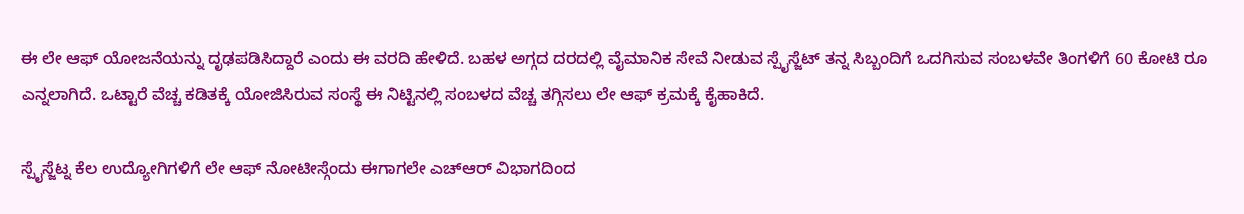ಈ ಲೇ ಆಫ್ ಯೋಜನೆಯನ್ನು ದೃಢಪಡಿಸಿದ್ದಾರೆ ಎಂದು ಈ ವರದಿ ಹೇಳಿದೆ. ಬಹಳ ಅಗ್ಗದ ದರದಲ್ಲಿ ವೈಮಾನಿಕ ಸೇವೆ ನೀಡುವ ಸ್ಪೈಸ್ಜೆಟ್ ತನ್ನ ಸಿಬ್ಬಂದಿಗೆ ಒದಗಿಸುವ ಸಂಬಳವೇ ತಿಂಗಳಿಗೆ 60 ಕೋಟಿ ರೂ ಎನ್ನಲಾಗಿದೆ. ಒಟ್ಟಾರೆ ವೆಚ್ಚ ಕಡಿತಕ್ಕೆ ಯೋಜಿಸಿರುವ ಸಂಸ್ಥೆ ಈ ನಿಟ್ಟಿನಲ್ಲಿ ಸಂಬಳದ ವೆಚ್ಚ ತಗ್ಗಿಸಲು ಲೇ ಆಫ್ ಕ್ರಮಕ್ಕೆ ಕೈಹಾಕಿದೆ.

ಸ್ಪೈಸ್ಜೆಟ್ನ ಕೆಲ ಉದ್ಯೋಗಿಗಳಿಗೆ ಲೇ ಆಫ್ ನೋಟೀಸ್ಗೆಂದು ಈಗಾಗಲೇ ಎಚ್ಆರ್ ವಿಭಾಗದಿಂದ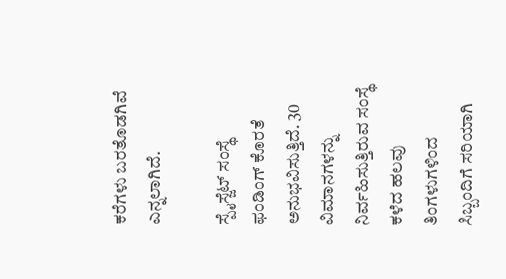ಕರೆಗಳು ಬರತೊಡಗಿವೆ ಎನ್ನಲಾಗಿದೆ.

ಸ್ಪೈಸ್ಜೆಟ್ ಸಂಸ್ಥೆ ಫಂಡಿಂಗ್ ಕೊರತೆ ಅನುಭವಿಸುತ್ತಿದೆ. 30 ವಿಮಾನಗಳನ್ನು ನಿರ್ವಹಿಸುತ್ತಿರುವ ಸಂಸ್ಥೆ ಕಳೆದ ಹಲವು ತಿಂಗಳುಗಳಿಂದ ಸಿಬ್ಬಂದಿಗೆ ಸರಿಯಾಗಿ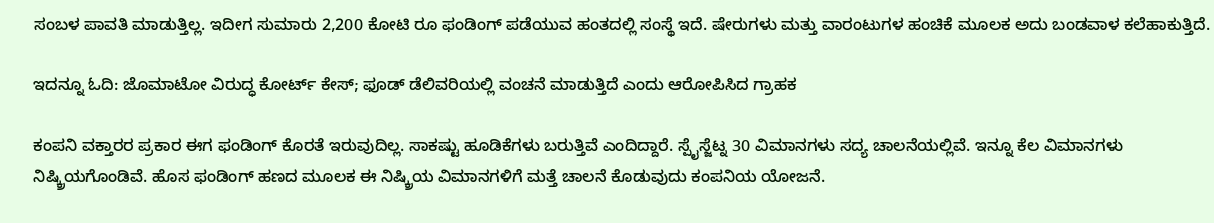ಸಂಬಳ ಪಾವತಿ ಮಾಡುತ್ತಿಲ್ಲ. ಇದೀಗ ಸುಮಾರು 2,200 ಕೋಟಿ ರೂ ಫಂಡಿಂಗ್ ಪಡೆಯುವ ಹಂತದಲ್ಲಿ ಸಂಸ್ಥೆ ಇದೆ. ಷೇರುಗಳು ಮತ್ತು ವಾರಂಟುಗಳ ಹಂಚಿಕೆ ಮೂಲಕ ಅದು ಬಂಡವಾಳ ಕಲೆಹಾಕುತ್ತಿದೆ.

ಇದನ್ನೂ ಓದಿ: ಜೊಮಾಟೋ ವಿರುದ್ಧ ಕೋರ್ಟ್ ಕೇಸ್; ಫೂಡ್ ಡೆಲಿವರಿಯಲ್ಲಿ ವಂಚನೆ ಮಾಡುತ್ತಿದೆ ಎಂದು ಆರೋಪಿಸಿದ ಗ್ರಾಹಕ

ಕಂಪನಿ ವಕ್ತಾರರ ಪ್ರಕಾರ ಈಗ ಫಂಡಿಂಗ್ ಕೊರತೆ ಇರುವುದಿಲ್ಲ. ಸಾಕಷ್ಟು ಹೂಡಿಕೆಗಳು ಬರುತ್ತಿವೆ ಎಂದಿದ್ದಾರೆ. ಸ್ಪೈಸ್ಜೆಟ್ನ 30 ವಿಮಾನಗಳು ಸದ್ಯ ಚಾಲನೆಯಲ್ಲಿವೆ. ಇನ್ನೂ ಕೆಲ ವಿಮಾನಗಳು ನಿಷ್ಕ್ರಿಯಗೊಂಡಿವೆ. ಹೊಸ ಫಂಡಿಂಗ್ ಹಣದ ಮೂಲಕ ಈ ನಿಷ್ಕ್ರಿಯ ವಿಮಾನಗಳಿಗೆ ಮತ್ತೆ ಚಾಲನೆ ಕೊಡುವುದು ಕಂಪನಿಯ ಯೋಜನೆ.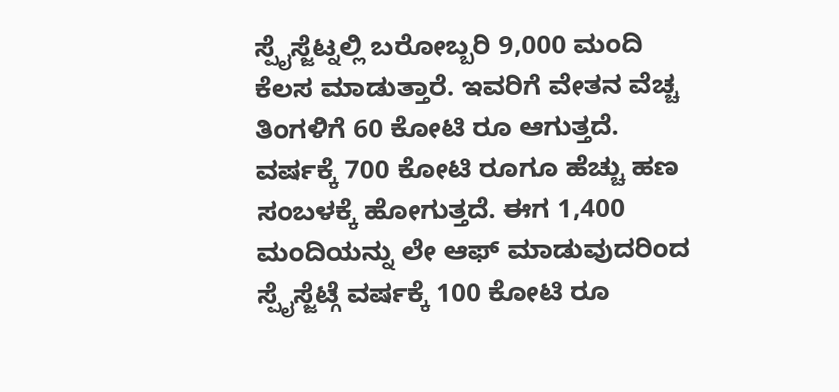ಸ್ಪೈಸ್ಜೆಟ್ನಲ್ಲಿ ಬರೋಬ್ಬರಿ 9,000 ಮಂದಿ ಕೆಲಸ ಮಾಡುತ್ತಾರೆ. ಇವರಿಗೆ ವೇತನ ವೆಚ್ಚ ತಿಂಗಳಿಗೆ 60 ಕೋಟಿ ರೂ ಆಗುತ್ತದೆ. ವರ್ಷಕ್ಕೆ 700 ಕೋಟಿ ರೂಗೂ ಹೆಚ್ಚು ಹಣ ಸಂಬಳಕ್ಕೆ ಹೋಗುತ್ತದೆ. ಈಗ 1,400 ಮಂದಿಯನ್ನು ಲೇ ಆಫ್ ಮಾಡುವುದರಿಂದ ಸ್ಪೈಸ್ಜೆಟ್ಗೆ ವರ್ಷಕ್ಕೆ 100 ಕೋಟಿ ರೂ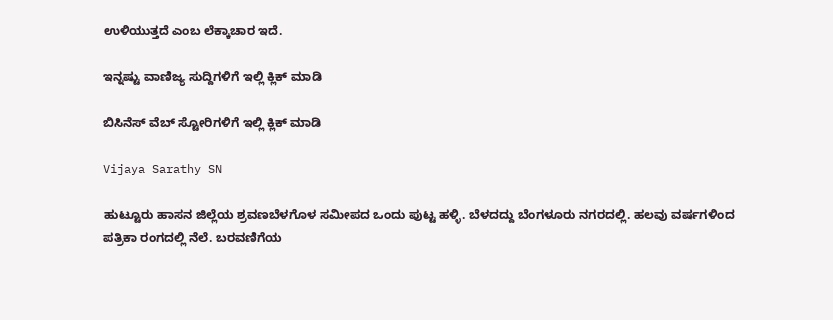ಉಳಿಯುತ್ತದೆ ಎಂಬ ಲೆಕ್ಕಾಚಾರ ಇದೆ.

ಇನ್ನಷ್ಟು ವಾಣಿಜ್ಯ ಸುದ್ದಿಗಳಿಗೆ ಇಲ್ಲಿ ಕ್ಲಿಕ್ ಮಾಡಿ

ಬಿಸಿನೆಸ್ ವೆಬ್ ಸ್ಟೋರಿಗಳಿಗೆ ಇಲ್ಲಿ ಕ್ಲಿಕ್ ಮಾಡಿ

Vijaya Sarathy SN

ಹುಟ್ಟೂರು ಹಾಸನ ಜಿಲ್ಲೆಯ ಶ್ರವಣಬೆಳಗೊಳ ಸಮೀಪದ ಒಂದು ಪುಟ್ಟ ಹಳ್ಳಿ. ಬೆಳದದ್ದು ಬೆಂಗಳೂರು ನಗರದಲ್ಲಿ. ಹಲವು ವರ್ಷಗಳಿಂದ ಪತ್ರಿಕಾ ರಂಗದಲ್ಲಿ ನೆಲೆ. ಬರವಣಿಗೆಯ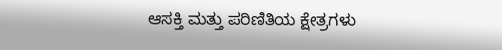ಆಸಕ್ತಿ ಮತ್ತು ಪರಿಣಿತಿಯ ಕ್ಷೇತ್ರಗಳು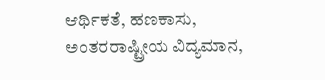ಆರ್ಥಿಕತೆ, ಹಣಕಾಸು, ಅಂತರರಾಷ್ಟ್ರೀಯ ವಿದ್ಯಮಾನ,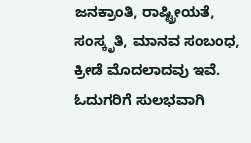ಜನಕ್ರಾಂತಿ, ರಾಷ್ಟ್ರೀಯತೆ, ಸಂಸ್ಕೃತಿ, ಮಾನವ ಸಂಬಂಧ, ಕ್ರೀಡೆ ಮೊದಲಾದವು ಇವೆ. ಓದುಗರಿಗೆ ಸುಲಭವಾಗಿ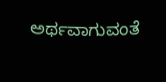ಅರ್ಥವಾಗುವಂತೆ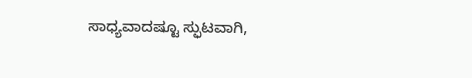ಸಾಧ್ಯವಾದಷ್ಟೂ ಸ್ಫುಟವಾಗಿ,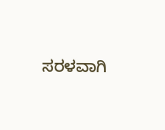ಸರಳವಾಗಿ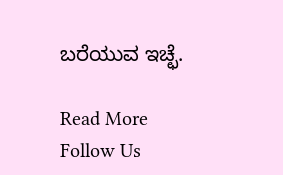ಬರೆಯುವ ಇಚ್ಛೆ.

Read More
Follow Us